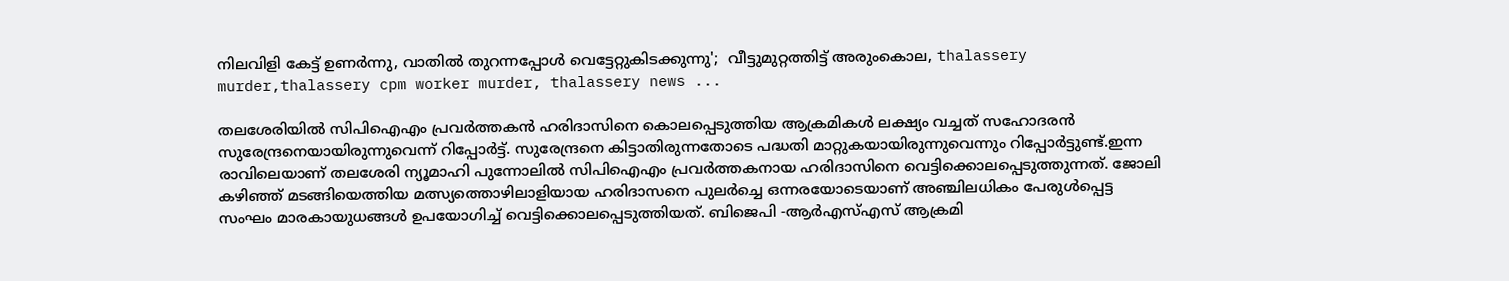നിലവിളി കേട്ട് ഉണര്‍ന്നു, വാതില്‍ തുറന്നപ്പോള്‍ വെട്ടേറ്റുകിടക്കുന്നു';  വീട്ടുമുറ്റത്തിട്ട് അരുംകൊല, thalassery murder,thalassery cpm worker murder, thalassery news ...

തലശേരിയില്‍ സിപിഐഎം പ്രവര്‍ത്തകന്‍ ഹരിദാസിനെ കൊലപ്പെടുത്തിയ ആക്രമികള്‍ ലക്ഷ്യം വച്ചത് സഹോദരന്‍ സുരേന്ദ്രനെയായിരുന്നുവെന്ന് റിപ്പോര്‍ട്ട്. സുരേന്ദ്രനെ കിട്ടാതിരുന്നതോടെ പദ്ധതി മാറ്റുകയായിരുന്നുവെന്നും റിപ്പോര്‍ട്ടുണ്ട്.ഇന്ന രാവിലെയാണ് തലശേരി ന്യൂമാഹി പുന്നോലില്‍ സിപിഐഎം പ്രവര്‍ത്തകനായ ഹരിദാസിനെ വെട്ടിക്കൊലപ്പെടുത്തുന്നത്. ജോലി കഴിഞ്ഞ് മടങ്ങിയെത്തിയ മത്സ്യത്തൊഴിലാളിയായ ഹരിദാസനെ പുലര്‍ച്ചെ ഒന്നരയോടെയാണ് അഞ്ചിലധികം പേരുള്‍പ്പെട്ട സംഘം മാരകായുധങ്ങള്‍ ഉപയോഗിച്ച് വെട്ടിക്കൊലപ്പെടുത്തിയത്. ബിജെപി -ആര്‍എസ്എസ് ആക്രമി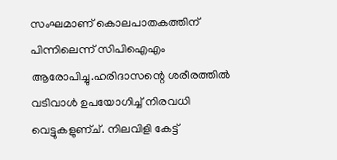സംഘമാണ് കൊലപാതകത്തിന് പിന്നിലെന്ന് സിപിഐഎം ആരോപിച്ചു.ഹരിദാസന്റെ ശരീരത്തില്‍ വടിവാള്‍ ഉപയോഗിച്ച് നിരവധി വെട്ടുകളുണ്ച്. നിലവിളി കേട്ട്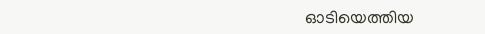ഓടിയെത്തിയ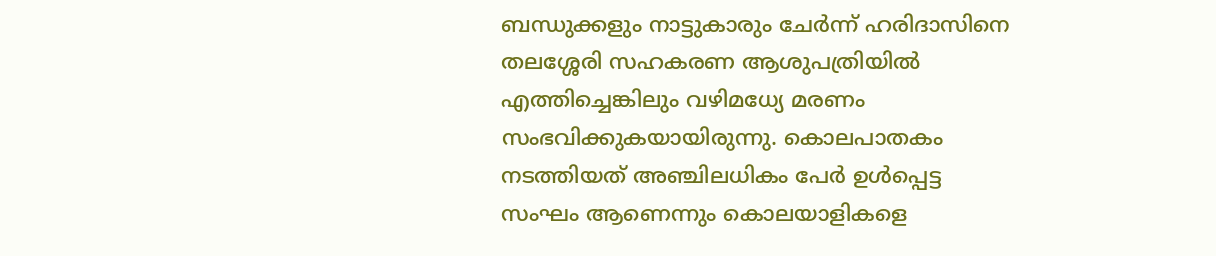ബന്ധുക്കളും നാട്ടുകാരും ചേര്‍ന്ന് ഹരിദാസിനെ തലശ്ശേരി സഹകരണ ആശുപത്രിയില്‍ എത്തിച്ചെങ്കിലും വഴിമധ്യേ മരണം സംഭവിക്കുകയായിരുന്നു. കൊലപാതകം നടത്തിയത് അഞ്ചിലധികം പേര്‍ ഉള്‍പ്പെട്ട സംഘം ആണെന്നും കൊലയാളികളെ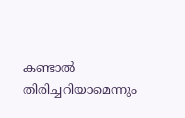കണ്ടാല്‍ തിരിച്ചറിയാമെന്നും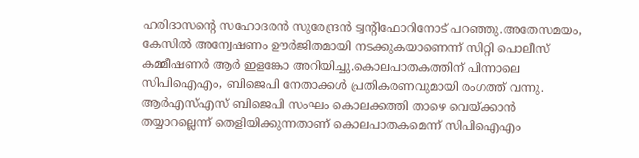ഹരിദാസന്റെ സഹോദരന്‍ സുരേന്ദ്രന്‍ ട്വന്റിഫോറിനോട് പറഞ്ഞു.അതേസമയം, കേസില്‍ അന്വേഷണം ഊര്‍ജിതമായി നടക്കുകയാണെന്ന് സിറ്റി പൊലീസ് കമ്മീഷണര്‍ ആര്‍ ഇളങ്കോ അറിയിച്ചു.കൊലപാതകത്തിന് പിന്നാലെ സിപിഐഎം, ബിജെപി നേതാക്കള്‍ പ്രതികരണവുമായി രംഗത്ത് വന്നു. ആര്‍എസ്എസ് ബിജെപി സംഘം കൊലക്കത്തി താഴെ വെയ്ക്കാന്‍ തയ്യാറല്ലെന്ന് തെളിയിക്കുന്നതാണ് കൊലപാതകമെന്ന് സിപിഐഎം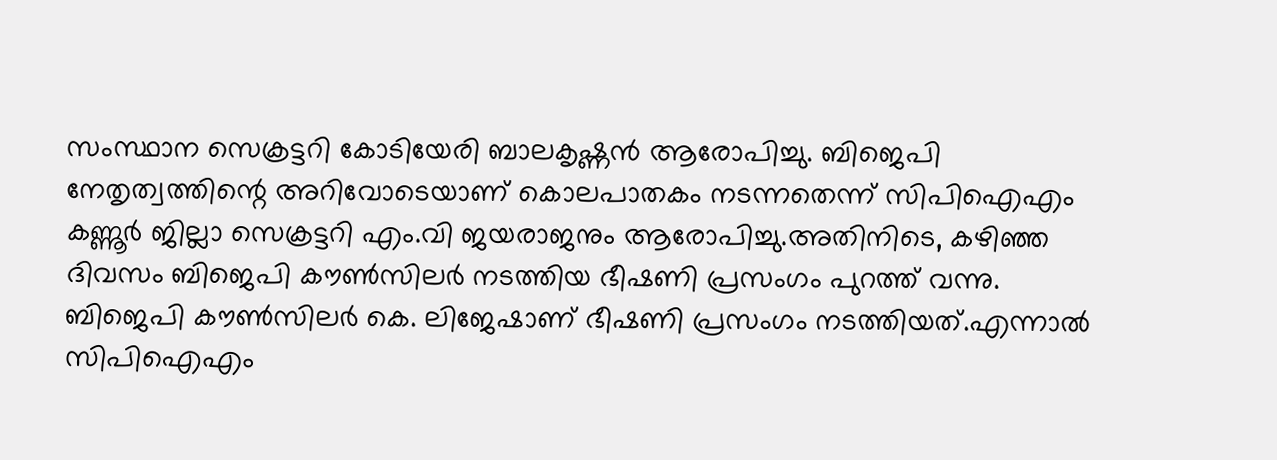സംസ്ഥാന സെക്രട്ടറി കോടിയേരി ബാലകൃഷ്ണന്‍ ആരോപിച്ചു. ബിജെപി നേതൃത്വത്തിന്റെ അറിവോടെയാണ് കൊലപാതകം നടന്നതെന്ന് സിപിഐഎം കണ്ണൂര്‍ ജില്ലാ സെക്രട്ടറി എം.വി ജയരാജനും ആരോപിച്ചു.അതിനിടെ, കഴിഞ്ഞ ദിവസം ബിജെപി കൗണ്‍സിലര്‍ നടത്തിയ ഭീഷണി പ്രസംഗം പുറത്ത് വന്നു. ബിജെപി കൗണ്‍സിലര്‍ കെ. ലിജേഷാണ് ഭീഷണി പ്രസംഗം നടത്തിയത്.എന്നാല്‍ സിപിഐഎം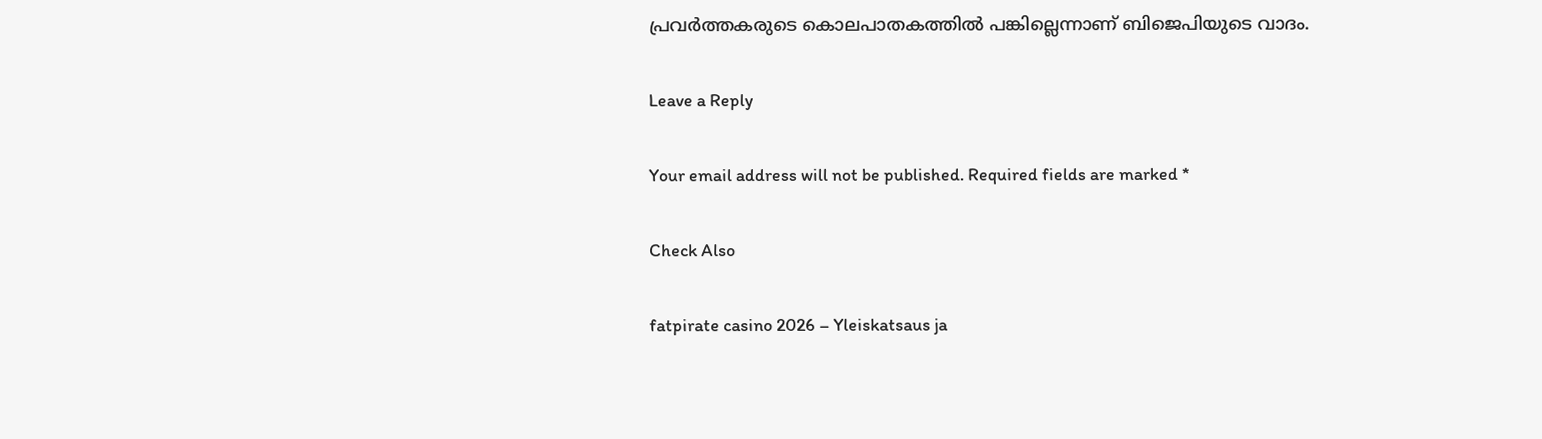പ്രവര്‍ത്തകരുടെ കൊലപാതകത്തില്‍ പങ്കില്ലെന്നാണ് ബിജെപിയുടെ വാദം.

Leave a Reply

Your email address will not be published. Required fields are marked *

Check Also

fatpirate casino 2026 – Yleiskatsaus ja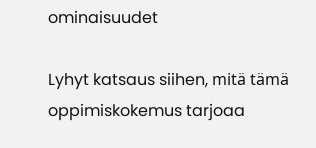ominaisuudet

Lyhyt katsaus siihen, mitä tämä oppimiskokemus tarjoaa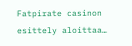Fatpirate casinon esittely aloittaa…